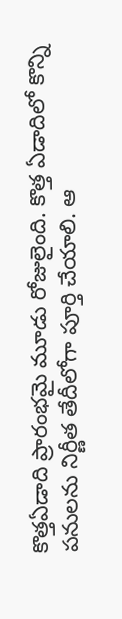కొత్తఏడాది ప్రారంభమై మూడు రోజులైంది. కొత్త ఏడాదిలో కొన్ని పనులను నిర్ణీత తేదీలోగా పూర్తి చేయాలి. ఆ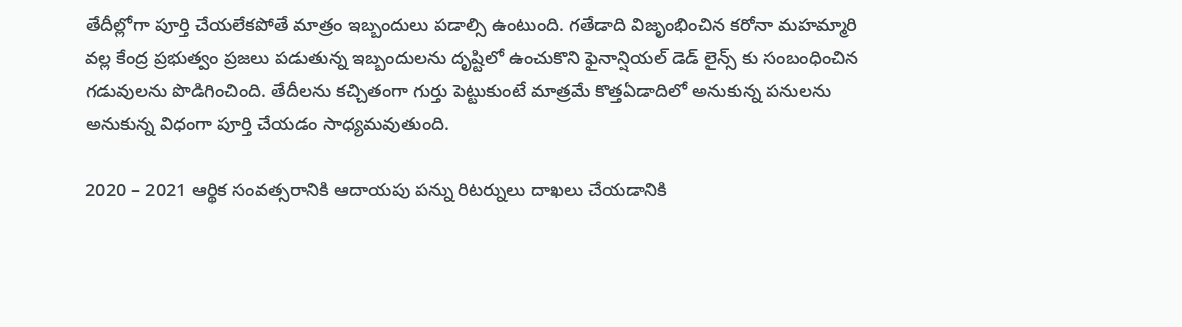తేదీల్లోగా పూర్తి చేయలేకపోతే మాత్రం ఇబ్బందులు పడాల్సి ఉంటుంది. గతేడాది విజృంభించిన కరోనా మహమ్మారి వల్ల కేంద్ర ప్రభుత్వం ప్రజలు పడుతున్న ఇబ్బందులను దృష్టిలో ఉంచుకొని ఫైనాన్షియల్ డెడ్ లైన్స్ కు సంబంధించిన గడువులను పొడిగించింది. తేదీలను కచ్చితంగా గుర్తు పెట్టుకుంటే మాత్రమే కొత్తఏడాదిలో అనుకున్న పనులను అనుకున్న విధంగా పూర్తి చేయడం సాధ్యమవుతుంది.

2020 – 2021 ఆర్థిక సంవత్సరానికి ఆదాయపు పన్ను రిటర్నులు దాఖలు చేయడానికి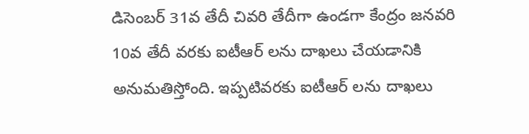డిసెంబర్ 31వ తేదీ చివరి తేదీగా ఉండగా కేంద్రం జనవరి 10వ తేదీ వరకు ఐటీఆర్ లను దాఖలు చేయడానికి అనుమతిస్తోంది. ఇప్పటివరకు ఐటీఆర్ లను దాఖలు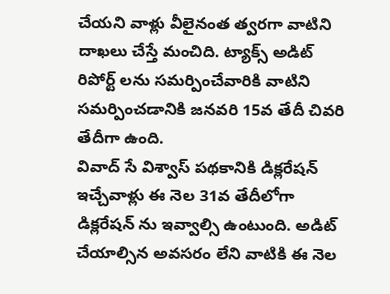చేయని వాళ్లు వీలైనంత త్వరగా వాటిని దాఖలు చేస్తే మంచిది. ట్యాక్స్ అడిట్ రిపోర్ట్ లను సమర్పించేవారికి వాటిని సమర్పించడానికి జనవరి 15వ తేదీ చివరి తేదీగా ఉంది.
వివాద్ సే విశ్వాస్ పథకానికి డిక్లరేషన్ ఇచ్చేవాళ్లు ఈ నెల 31వ తేదీలోగా డిక్లరేషన్ ను ఇవ్వాల్సి ఉంటుంది. అడిట్ చేయాల్సిన అవసరం లేని వాటికి ఈ నెల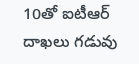10తో ఐటీఆర్ దాఖలు గడువు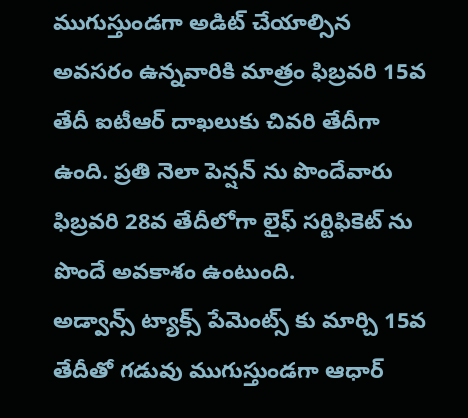ముగుస్తుండగా అడిట్ చేయాల్సిన అవసరం ఉన్నవారికి మాత్రం ఫిబ్రవరి 15వ తేదీ ఐటీఆర్ దాఖలుకు చివరి తేదీగా ఉంది. ప్రతి నెలా పెన్షన్ ను పొందేవారు ఫిబ్రవరి 28వ తేదీలోగా లైఫ్ సర్టిఫికెట్ ను పొందే అవకాశం ఉంటుంది.
అడ్వాన్స్ ట్యాక్స్ పేమెంట్స్ కు మార్చి 15వ తేదీతో గడువు ముగుస్తుండగా ఆధార్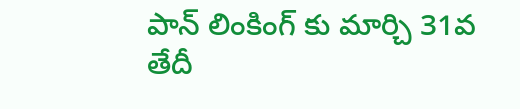పాన్ లింకింగ్ కు మార్చి 31వ తేదీ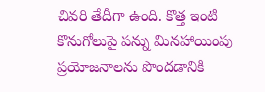చివరి తేదీగా ఉంది. కొత్త ఇంటి కొనుగోలుపై పన్ను మినహాయింపు ప్రయోజనాలను పొందడానికి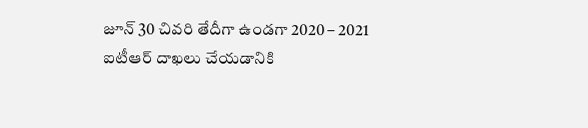జూన్ 30 చివరి తేదీగా ఉండగా 2020 – 2021 ఐటీఆర్ దాఖలు చేయడానికి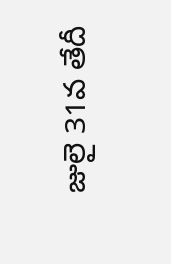జులై 31వ తేదీ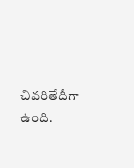చివరితేదీగా ఉంది.